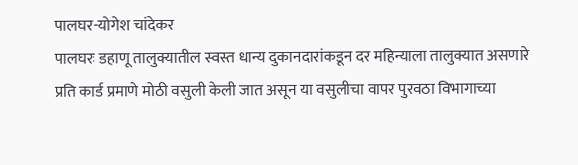पालघर-योगेश चांदेकर
पालघरः डहाणू तालुक्यातील स्वस्त धान्य दुकानदारांकडून दर महिन्याला तालुक्यात असणारे प्रति कार्ड प्रमाणे मोठी वसुली केली जात असून या वसुलीचा वापर पुरवठा विभागाच्या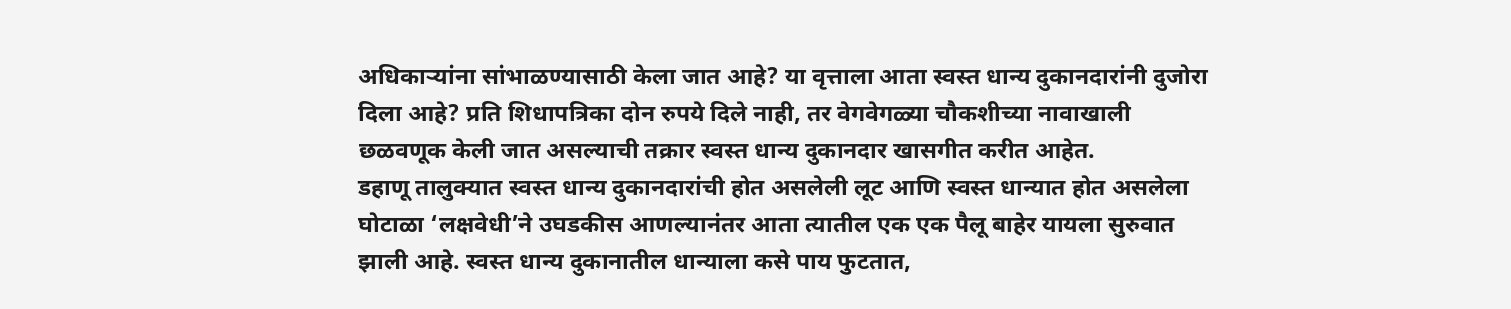अधिकाऱ्यांना सांभाळण्यासाठी केला जात आहे? या वृत्ताला आता स्वस्त धान्य दुकानदारांनी दुजोरा दिला आहे? प्रति शिधापत्रिका दोन रुपये दिले नाही, तर वेगवेगळ्या चौकशीच्या नावाखाली छळवणूक केली जात असल्याची तक्रार स्वस्त धान्य दुकानदार खासगीत करीत आहेत.
डहाणू तालुक्यात स्वस्त धान्य दुकानदारांची होत असलेली लूट आणि स्वस्त धान्यात होत असलेला घोटाळा ‘लक्षवेधी’ने उघडकीस आणल्यानंतर आता त्यातील एक एक पैलू बाहेर यायला सुरुवात झाली आहे. स्वस्त धान्य दुकानातील धान्याला कसे पाय फुटतात,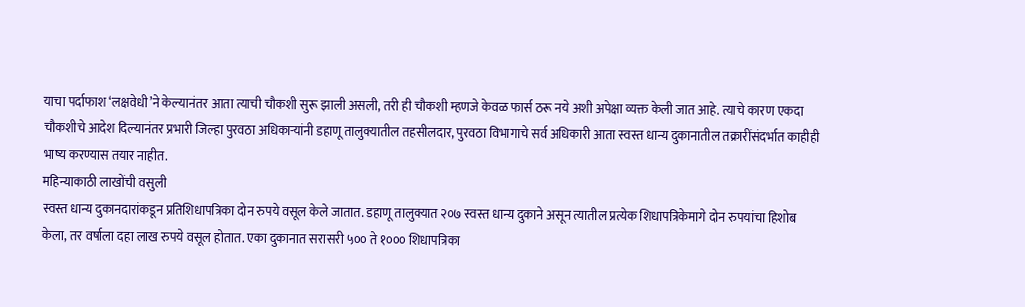याचा पर्दाफाश ‘लक्षवेधी’ने केल्यानंतर आता त्याची चौकशी सुरू झाली असली, तरी ही चौकशी म्हणजे केवळ फार्स ठरू नये अशी अपेक्षा व्यक्त केली जात आहे. त्याचे कारण एकदा चौकशीचे आदेश दिल्यानंतर प्रभारी जिल्हा पुरवठा अधिकाऱ्यांनी डहाणू तालुक्यातील तहसीलदार, पुरवठा विभागाचे सर्व अधिकारी आता स्वस्त धान्य दुकानातील तक्रारींसंदर्भात काहीही भाष्य करण्यास तयार नाहीत.
महिन्याकाठी लाखोंची वसुली
स्वस्त धान्य दुकानदारांकडून प्रतिशिधापत्रिका दोन रुपये वसूल केले जातात. डहाणू तालुक्यात २०७ स्वस्त धान्य दुकाने असून त्यातील प्रत्येक शिधापत्रिकेमागे दोन रुपयांचा हिशोब केला, तर वर्षाला दहा लाख रुपये वसूल होतात. एका दुकानात सरासरी ५०० ते १००० शिधापत्रिका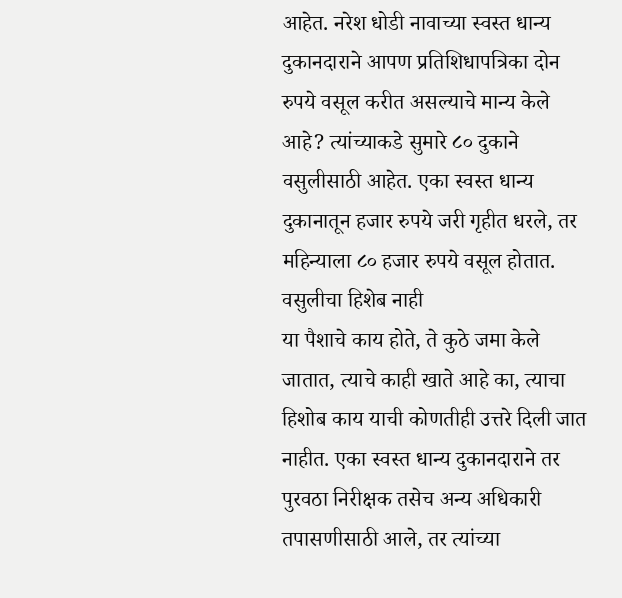आहेत. नरेश धोडी नावाच्या स्वस्त धान्य दुकानदाराने आपण प्रतिशिधापत्रिका दोन रुपये वसूल करीत असल्याचे मान्य केले आहे? त्यांच्याकडे सुमारे ८० दुकाने वसुलीसाठी आहेत. एका स्वस्त धान्य दुकानातून हजार रुपये जरी गृहीत धरले, तर महिन्याला ८० हजार रुपये वसूल होतात.
वसुलीचा हिशेब नाही
या पैशाचे काय होते, ते कुठे जमा केले जातात, त्याचे काही खाते आहे का, त्याचा हिशोब काय याची कोणतीही उत्तरे दिली जात नाहीत. एका स्वस्त धान्य दुकानदाराने तर पुरवठा निरीक्षक तसेच अन्य अधिकारी तपासणीसाठी आले, तर त्यांच्या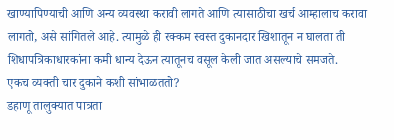खाण्यापिण्याची आणि अन्य व्यवस्था करावी लागते आणि त्यासाठीचा खर्च आम्हालाच करावा लागतो, असे सांगितले आहे. त्यामुळे ही रक्कम स्वस्त दुकानदार खिशातून न घालता ती शिधापत्रिकाधारकांना कमी धान्य देऊन त्यातूनच वसूल केली जात असल्याचे समजते.
एकच व्यक्ती चार दुकाने कशी सांभाळततो?
डहाणू तालुक्यात पात्रता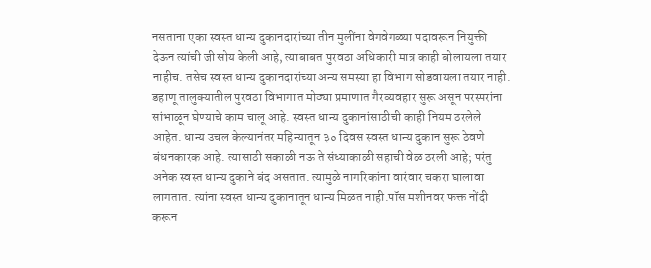नसताना एका स्वस्त धान्य दुकानदारांच्या तीन मुलींना वेगवेगळ्या पदावरून नियुक्ती देऊन त्यांची जी सोय केली आहे, त्याबाबत पुरवठा अधिकारी मात्र काही बोलायला तयार नाहीच. तसेच स्वस्त धान्य दुकानदारांच्या अन्य समस्या हा विभाग सोडवायला तयार नाही. डहाणू तालुक्यातील पुरवठा विभागात मोठ्या प्रमाणात गैरव्यवहार सुरू असून परस्परांना सांभाळून घेण्याचे काम चालू आहे. स्वस्त धान्य दुकानांसाठीची काही नियम ठरलेले आहेत. धान्य उचल केल्यानंतर महिन्यातून ३० दिवस स्वस्त धान्य दुकान सुरू ठेवणे बंधनकारक आहे. त्यासाठी सकाळी नऊ ते संध्याकाळी सहाची वेळ ठरली आहे; परंतु अनेक स्वस्त धान्य दुकाने बंद असतात. त्यामुळे नागरिकांना वारंवार चकरा घालावा लागतात. त्यांना स्वस्त धान्य दुकानातून धान्य मिळत नाही.पॉस मशीनवर फक्त नोंदी करून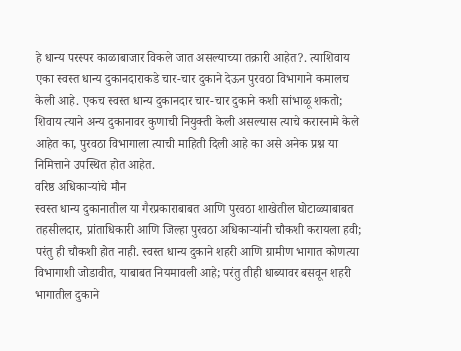हे धान्य परस्पर काळाबाजार विकले जात असल्याच्या तक्रारी आहेत?. त्याशिवाय एका स्वस्त धान्य दुकानदाराकडे चार-चार दुकाने देऊन पुरवठा विभागाने कमालच केली आहे. एकच स्वस्त धान्य दुकानदार चार-चार दुकाने कशी सांभाळू शकतो; शिवाय त्याने अन्य दुकानावर कुणाची नियुक्ती केली असल्यास त्याचे करारनामे केले आहेत का, पुरवठा विभागाला त्याची माहिती दिली आहे का असे अनेक प्रश्न या निमित्ताने उपस्थित होत आहेत.
वरिष्ठ अधिकाऱ्यांचे मौन
स्वस्त धान्य दुकानातील या गैरप्रकाराबाबत आणि पुरवठा शाखेतील घोटाळ्याबाबत तहसीलदार, प्रांताधिकारी आणि जिल्हा पुरवठा अधिकाऱ्यांनी चौकशी करायला हवी; परंतु ही चौकशी होत नाही. स्वस्त धान्य दुकाने शहरी आणि ग्रामीण भागात कोणत्या विभागाशी जोडावीत, याबाबत नियमावली आहे; परंतु तीही धाब्यावर बसवून शहरी भागातील दुकाने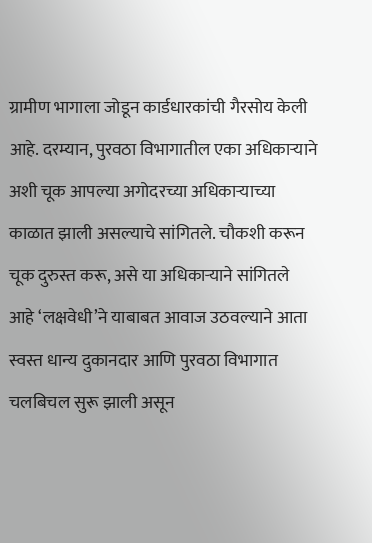ग्रामीण भागाला जोडून कार्डधारकांची गैरसोय केली आहे. दरम्यान, पुरवठा विभागातील एका अधिकाऱ्याने अशी चूक आपल्या अगोदरच्या अधिकाऱ्याच्या काळात झाली असल्याचे सांगितले. चौकशी करून चूक दुरुस्त करू, असे या अधिकाऱ्याने सांगितले आहे ‘लक्षवेधी’ने याबाबत आवाज उठवल्याने आता स्वस्त धान्य दुकानदार आणि पुरवठा विभागात चलबिचल सुरू झाली असून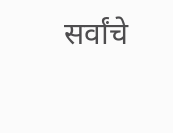सर्वांचे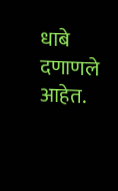धाबे दणाणले आहेत.